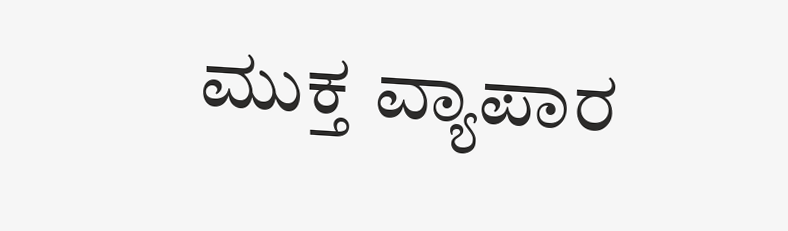ಮುಕ್ತ ವ್ಯಾಪಾರ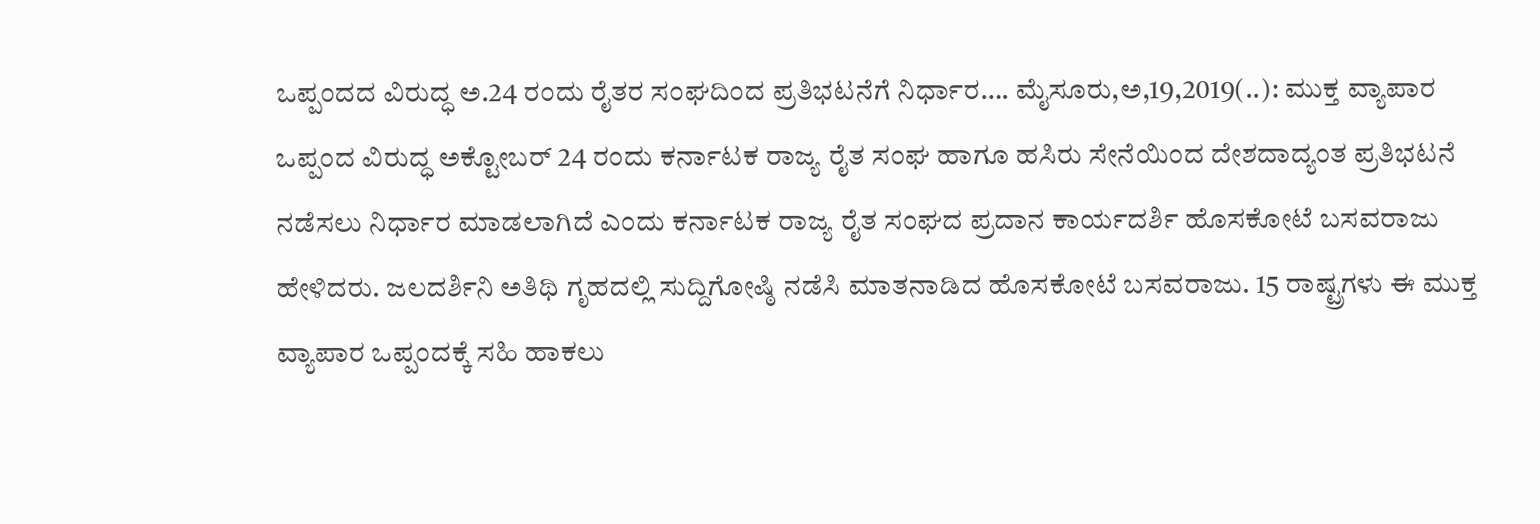ಒಪ್ಪಂದದ ವಿರುದ್ಧ ಅ.24 ರಂದು ರೈತರ ಸಂಘದಿಂದ ಪ್ರತಿಭಟನೆಗೆ ನಿರ್ಧಾರ…. ಮೈಸೂರು,ಅ,19,2019(..): ಮುಕ್ತ ವ್ಯಾಪಾರ ಒಪ್ಪಂದ ವಿರುದ್ಧ ಅಕ್ಟೋಬರ್ 24 ರಂದು ಕರ್ನಾಟಕ ರಾಜ್ಯ ರೈತ ಸಂಘ ಹಾಗೂ ಹಸಿರು ಸೇನೆಯಿಂದ ದೇಶದಾದ್ಯಂತ ಪ್ರತಿಭಟನೆ ನಡೆಸಲು ನಿರ್ಧಾರ ಮಾಡಲಾಗಿದೆ ಎಂದು ಕರ್ನಾಟಕ ರಾಜ್ಯ ರೈತ ಸಂಘದ ಪ್ರದಾನ ಕಾರ್ಯದರ್ಶಿ ಹೊಸಕೋಟೆ ಬಸವರಾಜು ಹೇಳಿದರು. ಜಲದರ್ಶಿನಿ ಅತಿಥಿ ಗೃಹದಲ್ಲಿ ಸುದ್ದಿಗೋಷ್ಠಿ ನಡೆಸಿ ಮಾತನಾಡಿದ ಹೊಸಕೋಟೆ ಬಸವರಾಜು. 15 ರಾಷ್ಟ್ರಗಳು ಈ ಮುಕ್ತ ವ್ಯಾಪಾರ ಒಪ್ಪಂದಕ್ಕೆ ಸಹಿ ಹಾಕಲು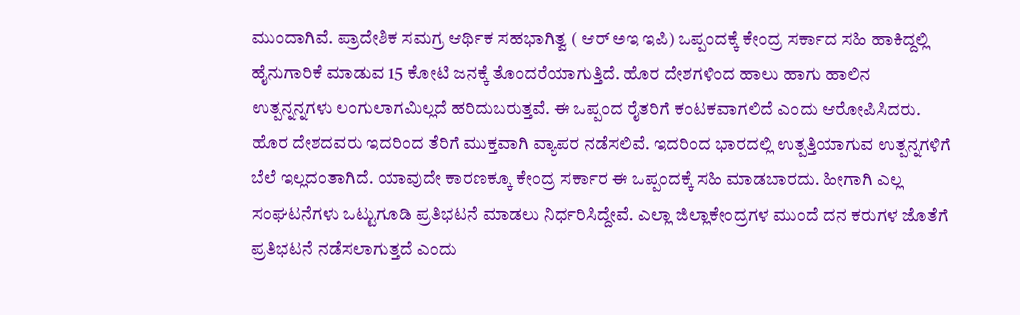ಮುಂದಾಗಿವೆ. ಪ್ರಾದೇಶಿಕ ಸಮಗ್ರ ಆರ್ಥಿಕ ಸಹಭಾಗಿತ್ವ ( ಆರ್ ಅಇ ಇಪಿ) ಒಪ್ಪಂದಕ್ಕೆ ಕೇಂದ್ರ ಸರ್ಕಾದ ಸಹಿ ಹಾಕಿದ್ದಲ್ಲಿ ಹೈನುಗಾರಿಕೆ ಮಾಡುವ 15 ಕೋಟಿ ಜನಕ್ಕೆ ತೊಂದರೆಯಾಗುತ್ತಿದೆ. ಹೊರ ದೇಶಗಳಿಂದ ಹಾಲು ಹಾಗು ಹಾಲಿನ ಉತ್ಪನ್ನನ್ನಗಳು ಲಂಗುಲಾಗಮಿಲ್ಲದೆ ಹರಿದುಬರುತ್ತವೆ. ಈ ಒಪ್ಪಂದ ರೈತರಿಗೆ ಕಂಟಕವಾಗಲಿದೆ ಎಂದು ಆರೋಪಿಸಿದರು. ಹೊರ ದೇಶದವರು ಇದರಿಂದ ತೆರಿಗೆ ಮುಕ್ತವಾಗಿ ವ್ಯಾಪರ ನಡೆಸಲಿವೆ. ಇದರಿಂದ ಭಾರದಲ್ಲಿ ಉತ್ಪತ್ತಿಯಾಗುವ ಉತ್ಪನ್ನಗಳಿಗೆ ಬೆಲೆ ಇಲ್ಲದಂತಾಗಿದೆ. ಯಾವುದೇ ಕಾರಣಕ್ಕೂ ಕೇಂದ್ರ ಸರ್ಕಾರ ಈ ಒಪ್ಪಂದಕ್ಕೆ ಸಹಿ ಮಾಡಬಾರದು. ಹೀಗಾಗಿ ಎಲ್ಲ ಸಂಘಟನೆಗಳು ಒಟ್ಟುಗೂಡಿ ಪ್ರತಿಭಟನೆ ಮಾಡಲು ನಿರ್ಧರಿಸಿದ್ದೇವೆ. ಎಲ್ಲಾ ಜಿಲ್ಲಾಕೇಂದ್ರಗಳ ಮುಂದೆ ದನ ಕರುಗಳ ಜೊತೆಗೆ ಪ್ರತಿಭಟನೆ ನಡೆಸಲಾಗುತ್ತದೆ ಎಂದು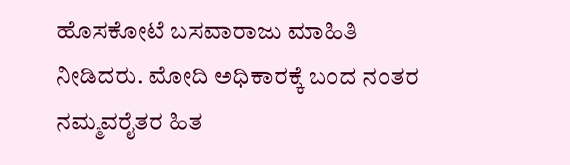ಹೊಸಕೋಟೆ ಬಸವಾರಾಜು ಮಾಹಿತಿ ನೀಡಿದರು. ಮೋದಿ ಅಧಿಕಾರಕ್ಕೆ ಬಂದ ನಂತರ ನಮ್ಮವರೈತರ ಹಿತ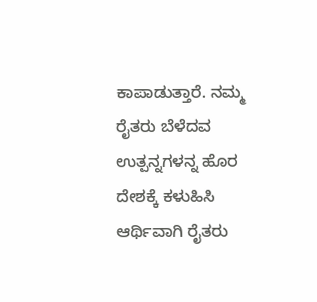ಕಾಪಾಡುತ್ತಾರೆ. ನಮ್ಮ ರೈತರು ಬೆಳೆದವ ಉತ್ಪನ್ನಗಳನ್ನ ಹೊರ ದೇಶಕ್ಕೆ ಕಳುಹಿಸಿ ಆರ್ಥಿವಾಗಿ ರೈತರು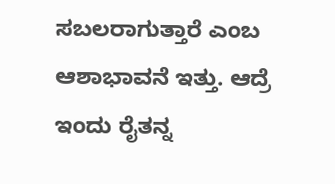ಸಬಲರಾಗುತ್ತಾರೆ ಎಂಬ ಆಶಾಭಾವನೆ ಇತ್ತು. ಆದ್ರೆ ಇಂದು ರೈತನ್ನ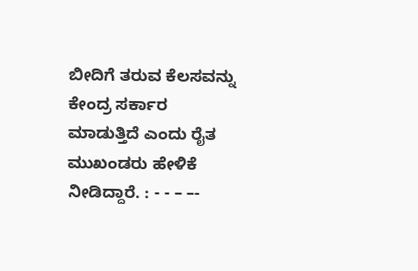ಬೀದಿಗೆ ತರುವ ಕೆಲಸವನ್ನು ಕೇಂದ್ರ ಸರ್ಕಾರ ಮಾಡುತ್ತಿದೆ ಎಂದು ರೈತ ಮುಖಂಡರು ಹೇಳಿಕೆ ನೀಡಿದ್ದಾರೆ. : - - – –-